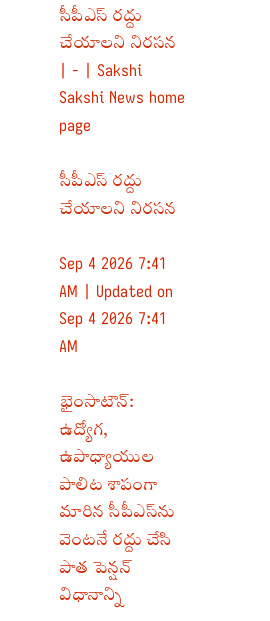సీపీఎస్‌ రద్దు చేయాలని నిరసన | - | Sakshi
Sakshi News home page

సీపీఎస్‌ రద్దు చేయాలని నిరసన

Sep 4 2026 7:41 AM | Updated on Sep 4 2026 7:41 AM

భైంసాటౌన్‌: ఉద్యోగ, ఉపాధ్యాయుల పాలిట శాపంగా మారిన సీపీఎస్‌ను వెంటనే రద్దు చేసి పాత పెన్షన్‌ విధానాన్ని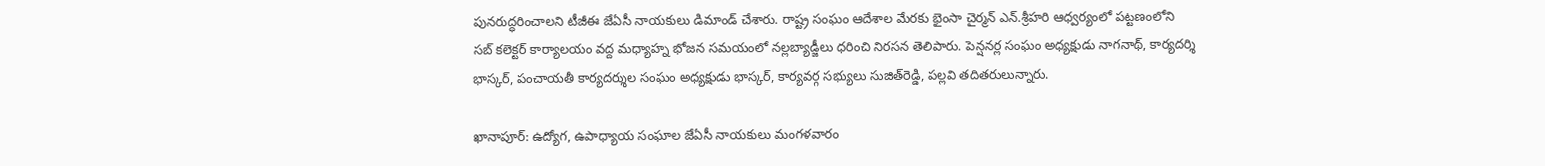పునరుద్ధరించాలని టీజీఈ జేఏసీ నాయకులు డిమాండ్‌ చేశారు. రాష్ట్ర సంఘం ఆదేశాల మేరకు భైంసా చైర్మన్‌ ఎన్‌.శ్రీహరి ఆధ్వర్యంలో పట్టణంలోని సబ్‌ కలెక్టర్‌ కార్యాలయం వద్ద మధ్యాహ్న భోజన సమయంలో నల్లబ్యాడ్జీలు ధరించి నిరసన తెలిపారు. పెన్షనర్ల సంఘం అధ్యక్షుడు నాగనాథ్‌, కార్యదర్శి భాస్కర్‌, పంచాయతీ కార్యదర్శుల సంఘం అధ్యక్షుడు భాస్కర్‌, కార్యవర్గ సభ్యులు సుజిత్‌రెడ్డి, పల్లవి తదితరులున్నారు.

ఖానాపూర్‌: ఉద్యోగ, ఉపాధ్యాయ సంఘాల జేఏసీ నాయకులు మంగళవారం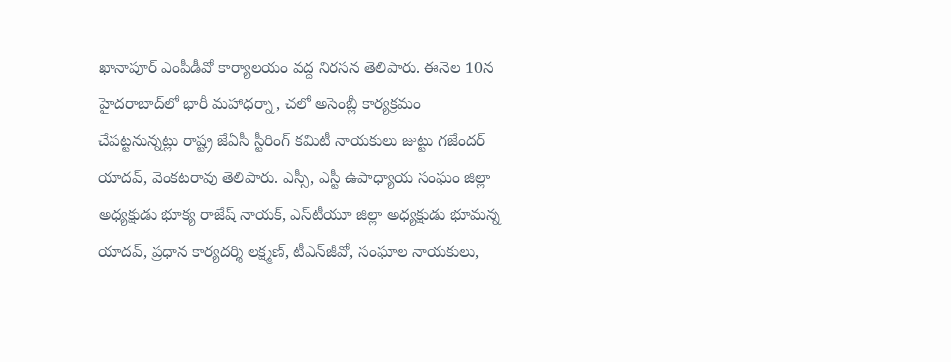ఖానాపూర్‌ ఎంపీడీవో కార్యాలయం వద్ద నిరసన తెలిపారు. ఈనెల 10న హైదరాబాద్‌లో భారీ మహాధర్నా, చలో అసెంబ్లీ కార్యక్రమం చేపట్టనున్నట్లు రాష్ట్ర జేఏసీ స్టీరింగ్‌ కమిటీ నాయకులు జుట్టు గజేందర్‌ యాదవ్‌, వెంకటరావు తెలిపారు. ఎస్సీ, ఎస్టీ ఉపాధ్యాయ సంఘం జిల్లా అధ్యక్షుడు భూక్య రాజేష్‌ నాయక్‌, ఎస్‌టీయూ జిల్లా అధ్యక్షుడు భూమన్న యాదవ్‌, ప్రధాన కార్యదర్శి లక్ష్మణ్‌, టీఎన్‌జీవో, సంఘాల నాయకులు,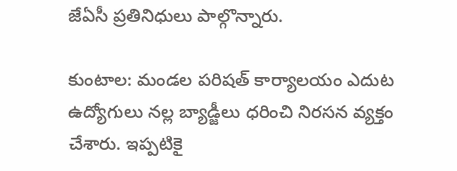జేఏసీ ప్రతినిధులు పాల్గొన్నారు.

కుంటాల: మండల పరిషత్‌ కార్యాలయం ఎదుట ఉద్యోగులు నల్ల బ్యాడ్జీలు ధరించి నిరసన వ్యక్తం చేశారు. ఇప్పటికై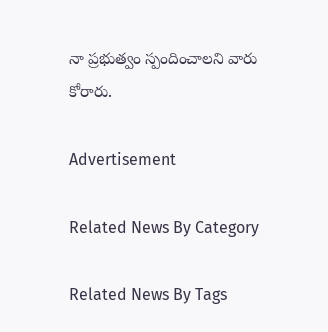నా ప్రభుత్వం స్పందించాలని వారు కోరారు.

Advertisement

Related News By Category

Related News By Tags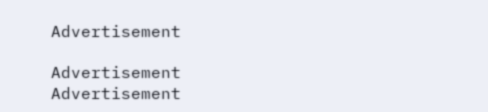Advertisement

Advertisement
Advertisement